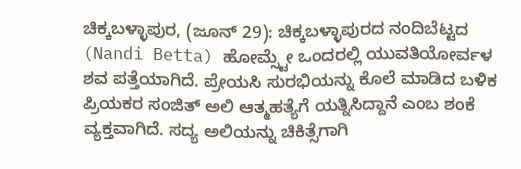ಚಿಕ್ಕಬಳ್ಳಾಪುರ, (ಜೂನ್ 29): ಚಿಕ್ಕಬಳ್ಳಾಪುರದ ನಂದಿಬೆಟ್ಟದ (Nandi Betta) ಹೋಮ್ಸ್ಟೇ ಒಂದರಲ್ಲಿ ಯುವತಿಯೋರ್ವಳ ಶವ ಪತ್ತೆಯಾಗಿದೆ. ಪ್ರೇಯಸಿ ಸುರಭಿಯನ್ನು ಕೊಲೆ ಮಾಡಿದ ಬಳಿಕ ಪ್ರಿಯಕರ ಸಂಜಿತ್ ಅಲಿ ಆತ್ಮಹತ್ಯೆಗೆ ಯತ್ನಿಸಿದ್ದಾನೆ ಎಂಬ ಶಂಕೆ ವ್ಯಕ್ತವಾಗಿದೆ. ಸದ್ಯ ಅಲಿಯನ್ನು ಚಿಕಿತ್ಸೆಗಾಗಿ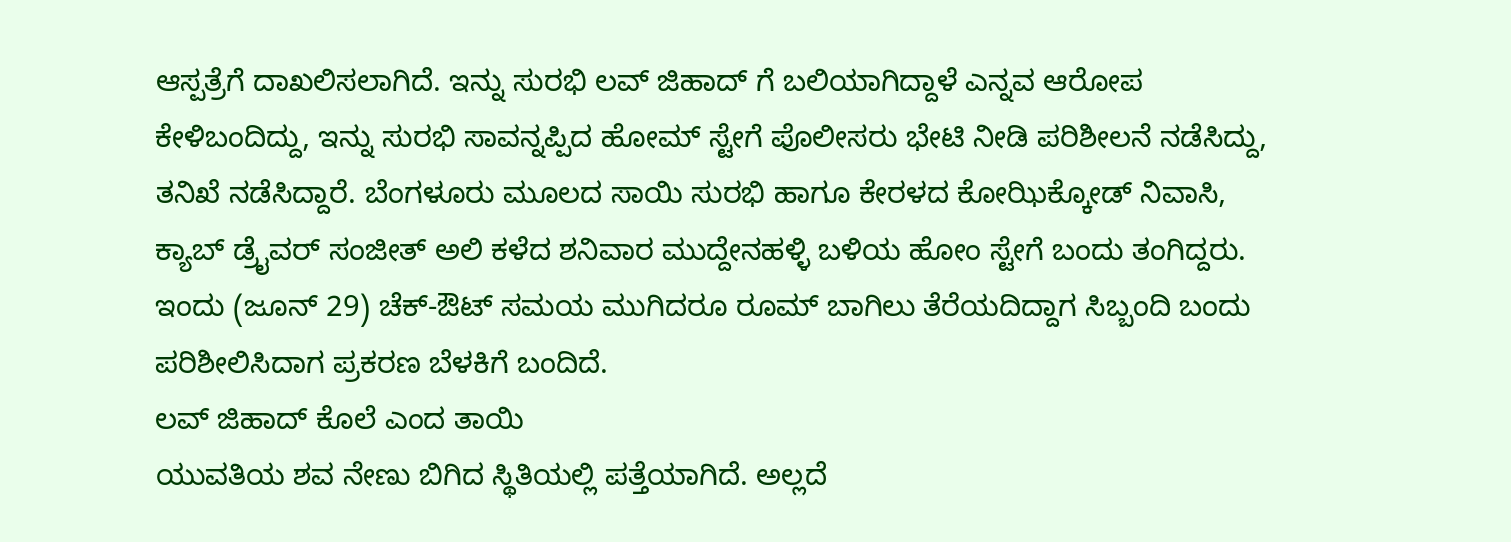ಆಸ್ಪತ್ರೆಗೆ ದಾಖಲಿಸಲಾಗಿದೆ. ಇನ್ನು ಸುರಭಿ ಲವ್ ಜಿಹಾದ್ ಗೆ ಬಲಿಯಾಗಿದ್ದಾಳೆ ಎನ್ನವ ಆರೋಪ ಕೇಳಿಬಂದಿದ್ದು, ಇನ್ನು ಸುರಭಿ ಸಾವನ್ನಪ್ಪಿದ ಹೋಮ್ ಸ್ಟೇಗೆ ಪೊಲೀಸರು ಭೇಟಿ ನೀಡಿ ಪರಿಶೀಲನೆ ನಡೆಸಿದ್ದು, ತನಿಖೆ ನಡೆಸಿದ್ದಾರೆ. ಬೆಂಗಳೂರು ಮೂಲದ ಸಾಯಿ ಸುರಭಿ ಹಾಗೂ ಕೇರಳದ ಕೋಝಿಕ್ಕೋಡ್ ನಿವಾಸಿ, ಕ್ಯಾಬ್ ಡ್ರೈವರ್ ಸಂಜೀತ್ ಅಲಿ ಕಳೆದ ಶನಿವಾರ ಮುದ್ದೇನಹಳ್ಳಿ ಬಳಿಯ ಹೋಂ ಸ್ಟೇಗೆ ಬಂದು ತಂಗಿದ್ದರು. ಇಂದು (ಜೂನ್ 29) ಚೆಕ್-ಔಟ್ ಸಮಯ ಮುಗಿದರೂ ರೂಮ್ ಬಾಗಿಲು ತೆರೆಯದಿದ್ದಾಗ ಸಿಬ್ಬಂದಿ ಬಂದು ಪರಿಶೀಲಿಸಿದಾಗ ಪ್ರಕರಣ ಬೆಳಕಿಗೆ ಬಂದಿದೆ.
ಲವ್ ಜಿಹಾದ್ ಕೊಲೆ ಎಂದ ತಾಯಿ
ಯುವತಿಯ ಶವ ನೇಣು ಬಿಗಿದ ಸ್ಥಿತಿಯಲ್ಲಿ ಪತ್ತೆಯಾಗಿದೆ. ಅಲ್ಲದೆ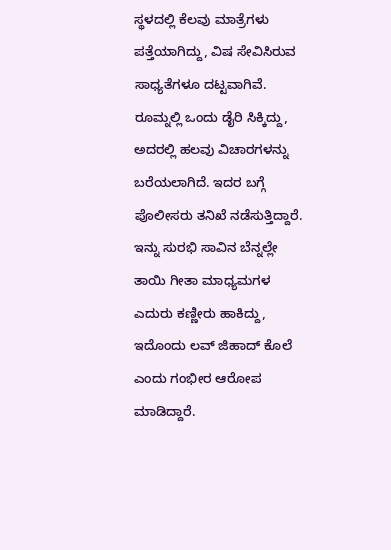ಸ್ಥಳದಲ್ಲಿ ಕೆಲವು ಮಾತ್ರೆಗಳು ಪತ್ತೆಯಾಗಿದ್ದು, ವಿಷ ಸೇವಿಸಿರುವ ಸಾಧ್ಯತೆಗಳೂ ದಟ್ಟವಾಗಿವೆ. ರೂಮ್ನಲ್ಲಿ ಒಂದು ಡೈರಿ ಸಿಕ್ಕಿದ್ದು, ಅದರಲ್ಲಿ ಹಲವು ವಿಚಾರಗಳನ್ನು ಬರೆಯಲಾಗಿದೆ. ಇದರ ಬಗ್ಗೆ ಪೊಲೀಸರು ತನಿಖೆ ನಡೆಸುತ್ತಿದ್ದಾರೆ. ಇನ್ನು ಸುರಭಿ ಸಾವಿನ ಬೆನ್ನಲ್ಲೇ ತಾಯಿ ಗೀತಾ ಮಾಧ್ಯಮಗಳ ಎದುರು ಕಣ್ಣೀರು ಹಾಕಿದ್ದು, ಇದೊಂದು ಲವ್ ಜಿಹಾದ್ ಕೊಲೆ ಎಂದು ಗಂಭೀರ ಆರೋಪ ಮಾಡಿದ್ದಾರೆ.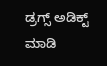ಡ್ರಗ್ಸ್ ಅಡಿಕ್ಟ್ ಮಾಡಿ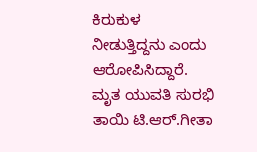ಕಿರುಕುಳ ನೀಡುತ್ತಿದ್ದನು ಎಂದು ಆರೋಪಿಸಿದ್ದಾರೆ.
ಮೃತ ಯುವತಿ ಸುರಭಿ ತಾಯಿ ಟಿ.ಆರ್.ಗೀತಾ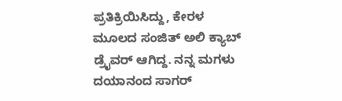ಪ್ರತಿಕ್ರಿಯಿಸಿದ್ದು, ಕೇರಳ ಮೂಲದ ಸಂಜಿತ್ ಅಲಿ ಕ್ಯಾಬ್ ಡ್ರೈವರ್ ಆಗಿದ್ದ. ನನ್ನ ಮಗಳು ದಯಾನಂದ ಸಾಗರ್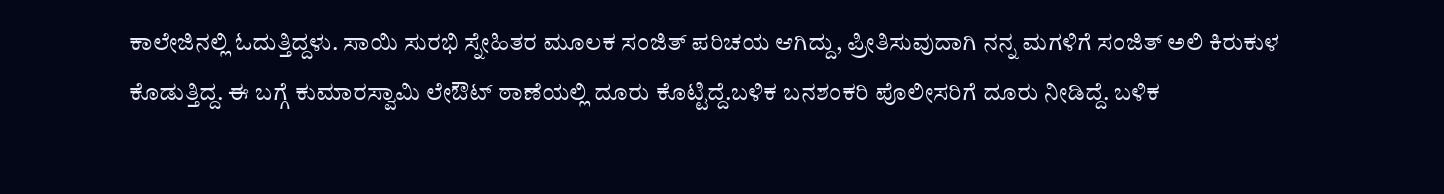ಕಾಲೇಜಿನಲ್ಲಿ ಓದುತ್ತಿದ್ದಳು. ಸಾಯಿ ಸುರಭಿ ಸ್ನೇಹಿತರ ಮೂಲಕ ಸಂಜಿತ್ ಪರಿಚಯ ಆಗಿದ್ದು, ಪ್ರೀತಿಸುವುದಾಗಿ ನನ್ನ ಮಗಳಿಗೆ ಸಂಜಿತ್ ಅಲಿ ಕಿರುಕುಳ ಕೊಡುತ್ತಿದ್ದ. ಈ ಬಗ್ಗೆ ಕುಮಾರಸ್ವಾಮಿ ಲೇಔಟ್ ಠಾಣೆಯಲ್ಲಿ ದೂರು ಕೊಟ್ಟಿದ್ದೆ.ಬಳಿಕ ಬನಶಂಕರಿ ಪೊಲೀಸರಿಗೆ ದೂರು ನೀಡಿದ್ದೆ. ಬಳಿಕ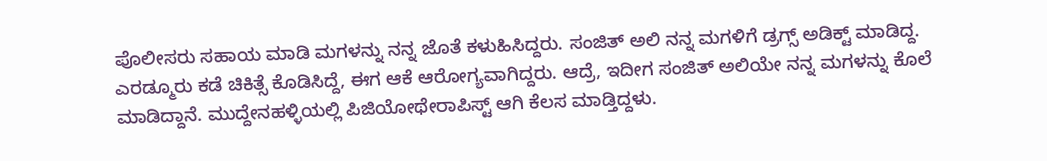ಪೊಲೀಸರು ಸಹಾಯ ಮಾಡಿ ಮಗಳನ್ನು ನನ್ನ ಜೊತೆ ಕಳುಹಿಸಿದ್ದರು. ಸಂಜಿತ್ ಅಲಿ ನನ್ನ ಮಗಳಿಗೆ ಡ್ರಗ್ಸ್ ಅಡಿಕ್ಟ್ ಮಾಡಿದ್ದ. ಎರಡ್ಮೂರು ಕಡೆ ಚಿಕಿತ್ಸೆ ಕೊಡಿಸಿದ್ದೆ, ಈಗ ಆಕೆ ಆರೋಗ್ಯವಾಗಿದ್ದರು. ಆದ್ರೆ, ಇದೀಗ ಸಂಜಿತ್ ಅಲಿಯೇ ನನ್ನ ಮಗಳನ್ನು ಕೊಲೆ ಮಾಡಿದ್ದಾನೆ. ಮುದ್ದೇನಹಳ್ಳಿಯಲ್ಲಿ ಪಿಜಿಯೋಥೇರಾಪಿಸ್ಟ್ ಆಗಿ ಕೆಲಸ ಮಾಡ್ತಿದ್ದಳು.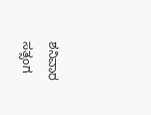ಶನಿವಾರ ಸತ್ಸಂಗ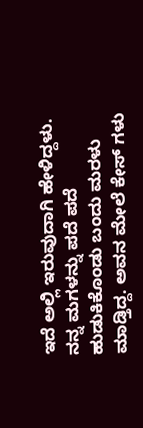ಇದೆ ಅಲ್ಲಿ ಇರುವುದಾಗಿ ಹೇಳಿದ್ದಳು. ನನ್ನ ಮಗಳನ್ನು ಪದೆ ಪದೆ ಹುಡುಕಿಕೊಂಡು ಬಂದು ಮರಳು ಮಾಡ್ತಿದ್ದ. ಅವನ ಮೇಲೆ ಕೇಸ್ ಗಳು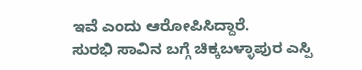ಇವೆ ಎಂದು ಆರೋಪಿಸಿದ್ದಾರೆ.
ಸುರಭಿ ಸಾವಿನ ಬಗ್ಗೆ ಚಿಕ್ಕಬಳ್ಳಾಪುರ ಎಸ್ಪಿ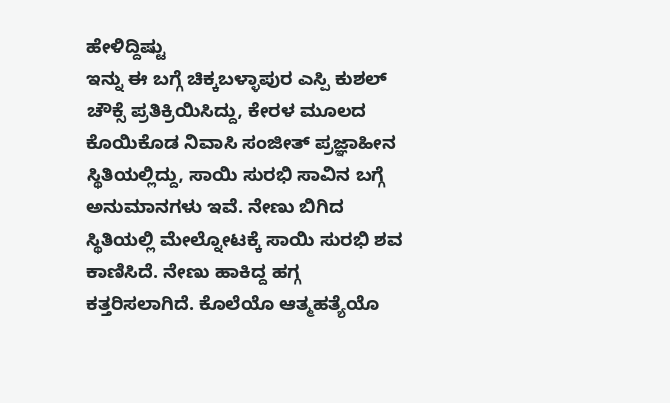ಹೇಳಿದ್ದಿಷ್ಟು
ಇನ್ನು ಈ ಬಗ್ಗೆ ಚಿಕ್ಕಬಳ್ಳಾಪುರ ಎಸ್ಪಿ ಕುಶಲ್ ಚೌಕ್ಸೆ ಪ್ರತಿಕ್ರಿಯಿಸಿದ್ದು, ಕೇರಳ ಮೂಲದ ಕೊಯಿಕೊಡ ನಿವಾಸಿ ಸಂಜೀತ್ ಪ್ರಜ್ಞಾಹೀನ ಸ್ಥಿತಿಯಲ್ಲಿದ್ದು, ಸಾಯಿ ಸುರಭಿ ಸಾವಿನ ಬಗ್ಗೆ ಅನುಮಾನಗಳು ಇವೆ. ನೇಣು ಬಿಗಿದ ಸ್ಥಿತಿಯಲ್ಲಿ ಮೇಲ್ನೋಟಕ್ಕೆ ಸಾಯಿ ಸುರಭಿ ಶವ ಕಾಣಿಸಿದೆ. ನೇಣು ಹಾಕಿದ್ದ ಹಗ್ಗ ಕತ್ತರಿಸಲಾಗಿದೆ. ಕೊಲೆಯೊ ಆತ್ಮಹತ್ಯೆಯೊ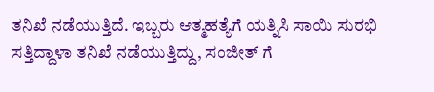ತನಿಖೆ ನಡೆಯುತ್ತಿದೆ. ಇಬ್ಬರು ಆತ್ಮಹತ್ಯೆಗೆ ಯತ್ನಿಸಿ ಸಾಯಿ ಸುರಭಿ ಸತ್ತಿದ್ದಾಳಾ ತನಿಖೆ ನಡೆಯುತ್ತಿದ್ದು, ಸಂಜೀತ್ ಗೆ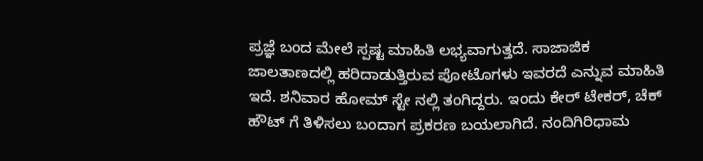ಪ್ರಜ್ಞೆ ಬಂದ ಮೇಲೆ ಸ್ಪಷ್ಟ ಮಾಹಿತಿ ಲಭ್ಯವಾಗುತ್ತದೆ. ಸಾಜಾಜಿಕ ಜಾಲತಾಣದಲ್ಲಿ ಹರಿದಾಡುತ್ತಿರುವ ಪೋಟೊಗಳು ಇವರದೆ ಎನ್ನುವ ಮಾಹಿತಿ ಇದೆ. ಶನಿವಾರ ಹೋಮ್ ಸ್ಟೇ ನಲ್ಲಿ ತಂಗಿದ್ದರು. ಇಂದು ಕೇರ್ ಟೇಕರ್, ಚೆಕ್ ಹೌಟ್ ಗೆ ತಿಳಿಸಲು ಬಂದಾಗ ಪ್ರಕರಣ ಬಯಲಾಗಿದೆ. ನಂದಿಗಿರಿಧಾಮ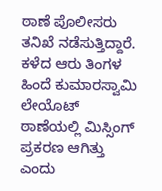ಠಾಣೆ ಪೊಲೀಸರು ತನಿಖೆ ನಡೆಸುತ್ತಿದ್ದಾರೆ. ಕಳೆದ ಆರು ತಿಂಗಳ ಹಿಂದೆ ಕುಮಾರಸ್ವಾಮಿ ಲೇಯೊಟ್ ಠಾಣೆಯಲ್ಲಿ ಮಿಸ್ಸಿಂಗ್ ಪ್ರಕರಣ ಆಗಿತ್ತು ಎಂದು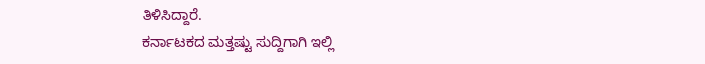ತಿಳಿಸಿದ್ದಾರೆ.
ಕರ್ನಾಟಕದ ಮತ್ತಷ್ಟು ಸುದ್ದಿಗಾಗಿ ಇಲ್ಲಿ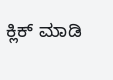ಕ್ಲಿಕ್ ಮಾಡಿ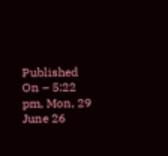Published On – 5:22 pm, Mon, 29 June 26